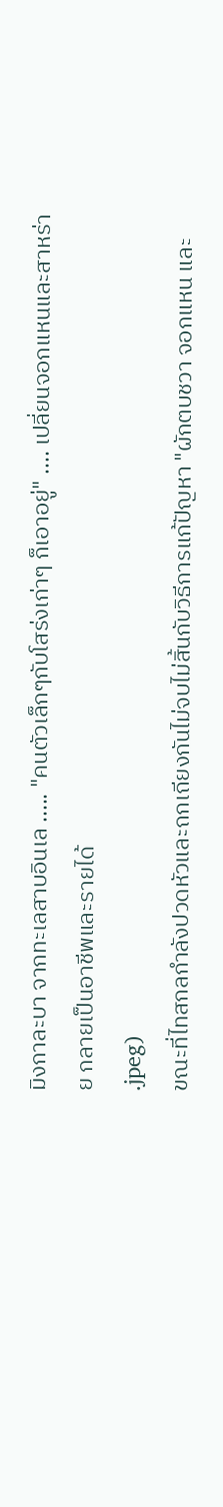มิงกาละบา จากทะเลสาบอินเล ..... "คนตัวเล็กๆกับโสร่งเก่าๆ ก็เอาอยู่" .... เปลี่ยนจอกแหนและสาหร่าย กลายเป็นอาชีพและรายได้
.jpeg)
ขณะที่ไทสกลกำลังปวดหัวและถกเถียงกันไม่จบไม่สิ้นกับวิธีการแก้ปัญหา "ผักตบชวา จอกแหน และ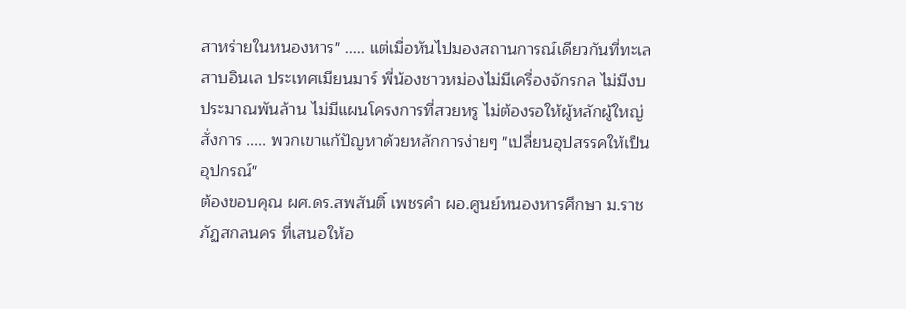สาหร่ายในหนองหาร" ..... แต่เมื่อหันไปมองสถานการณ์เดียวกันที่ทะเลสาบอินเล ประเทศเมียนมาร์ พี่น้องชาวหม่องไม่มีเครื่องจักรกล ไม่มีงบประมาณพันล้าน ไม่มีแผนโครงการที่สวยหรู ไม่ต้องรอให้ผู้หลักผู้ใหญ่สั่งการ ..... พวกเขาแก้ปัญหาด้วยหลักการง่ายๆ "เปลี่ยนอุปสรรคให้เป็นอุปกรณ์"
ต้องขอบคุณ ผศ.ดร.สพสันติ์ เพชรคำ ผอ.ศูนย์หนองหารศึกษา ม.ราชภัฏสกลนคร ที่เสนอให้อ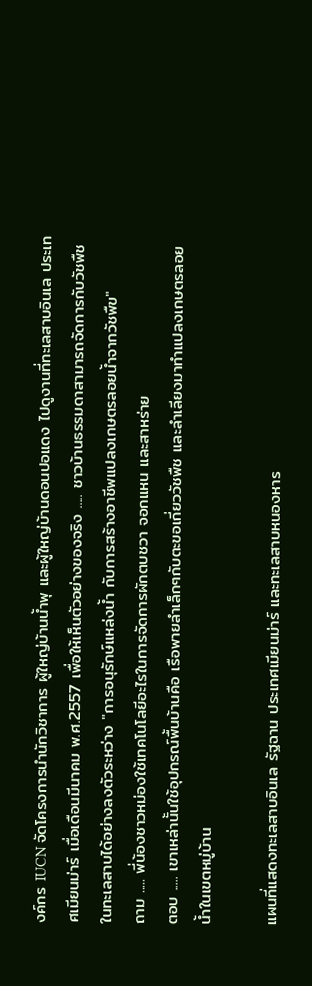งค์กร IUCN จัดโครงการนำนักวิชาการ ผู้ใหญ่บ้านน้ำพุ และผู้ใหญ่บ้านดอนปอแดง ไปดูงานที่ทะเลสาบอินเล ประเทศเมียนม่าร์ เมื่อเดือนมีนาคม พ.ศ.2557 เพื่อให้เห็นตัวอย่างของจริง ..... ชาวบ้านธรรมดาสามารถจัดการกับวัชพืชในทะเลสาบได้อย่างลงตัวระหว่าง "การอนุรักษ์แหล่งน้ำ กับการสร้างอาชีพแปลงเกษตรลอยน้ำจากวัชพืข"
ถาม ..... พี่น้องชาวหม่องใช้เทคโนโลยีอะไรในการจัดการผักตบชวา จอกแหน และสาหร่าย
ตอบ ..... เขาเหล่านั้นใช้อุปกรณ์พื้นบ้านคือ เรือพายลำเล็กๆกับตะขอเกี่ยววัชพืช และลำเลียงมาทำแปลงเกษตรลอยน้ำในเขตหมู่บ้าน

แผนที่แสดงทะเลสาบอินเล รัฐฉาน ประเทศเมียนม่าร์ และทะเลสาบหนองหาร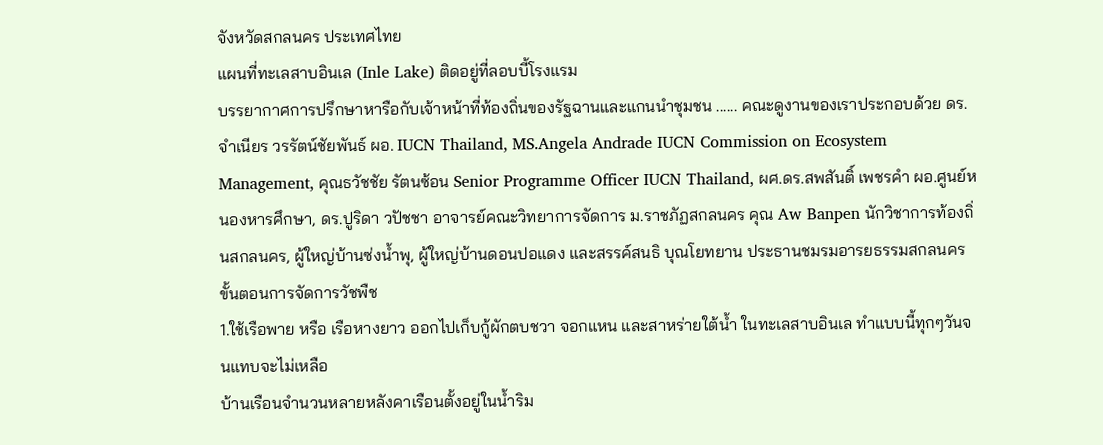จังหวัดสกลนคร ประเทศไทย
แผนที่ทะเลสาบอินเล (Inle Lake) ติดอยู่ที่ลอบบี้โรงแรม
บรรยากาศการปรึกษาหารือกับเจ้าหน้าที่ท้องถิ่นของรัฐฉานและแกนนำชุมชน ...... คณะดูงานของเราประกอบด้วย ดร.จำเนียร วรรัตน์ชัยพันธ์ ผอ. IUCN Thailand, MS.Angela Andrade IUCN Commission on Ecosystem Management, คุณธวัชชัย รัตนซ้อน Senior Programme Officer IUCN Thailand, ผศ.ดร.สพสันติ์ เพชรคำ ผอ.ศูนย์หนองหารศึกษา, ดร.ปูริดา วปัชชา อาจารย์คณะวิทยาการจัดการ ม.ราชภัฏสกลนคร คุณ Aw Banpen นักวิชาการท้องถิ่นสกลนคร, ผู้ใหญ่บ้านซ่งน้ำพุ, ผู้ใหญ่บ้านดอนปอแดง และสรรค์สนธิ บุณโยทยาน ประธานชมรมอารยธรรมสกลนคร
ขั้นตอนการจัดการวัชพืช
1.ใช้เรือพาย หรือ เรือหางยาว ออกไปเก็บกู้ผักตบชวา จอกแหน และสาหร่ายใต้น้ำ ในทะเลสาบอินเล ทำแบบนี้ทุกๆวันจนแทบจะไม่เหลือ
บ้านเรือนจำนวนหลายหลังคาเรือนตั้งอยู่ในน้ำริม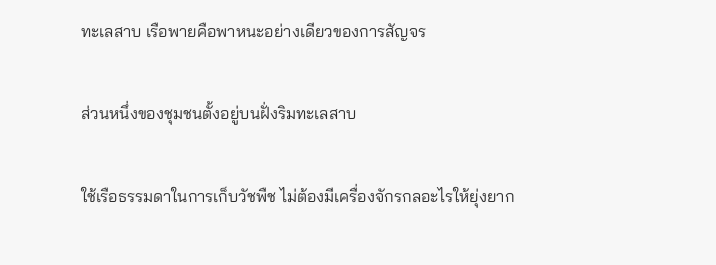ทะเลสาบ เรือพายคือพาหนะอย่างเดียวของการสัญจร

ส่วนหนึ่งของชุมชนตั้งอยู่บนฝั่งริมทะเลสาบ

ใช้เรือธรรมดาในการเก็บวัชพืช ไม่ต้องมีเครื่องจักรกลอะไรให้ยุ่งยาก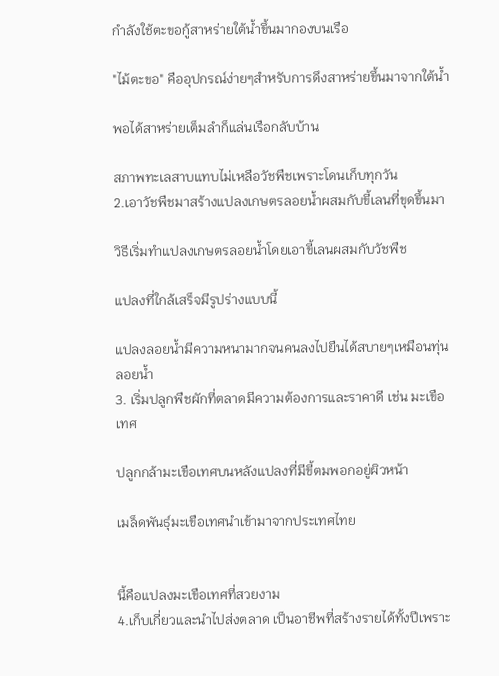กำลังใช้ตะขอกู้สาหร่ายใต้น้ำขึ้นมากองบนเรือ

"ไม้ตะขอ" คืออุปกรณ์ง่ายๆสำหรับการดึงสาหร่ายขึ้นมาจากใต้น้ำ

พอได้สาหร่ายเต็มลำก็แล่นเรือกลับบ้าน

สภาพทะเลสาบแทบไม่เหลือวัชพืชเพราะโดนเก็บทุกวัน
2.เอาวัชพืชมาสร้างแปลงเกษตรลอยน้ำผสมกับขี้เลนที่ขุดขึ้นมา

วิธีเริ่มทำแปลงเกษตรลอยน้ำโดยเอาขี้เลนผสมกับวัชพืช

แปลงที่ใกล้เสร็จมีรูปร่างแบบนี้

แปลงลอยน้ำมีความหนามากจนคนลงไปยืนได้สบายๆเหมือนทุ่นลอยน้ำ
3. เริ่มปลูกพืชผักที่ตลาดมีความต้องการและราคาดี เช่น มะเขือเทศ

ปลูกกล้ามะเขือเทศบนหลังแปลงที่มีขี้ตมพอกอยู่ผิวหน้า

เมล็ดพันธ์ุมะเขือเทศนำเข้ามาจากประเทศไทย


นี้คือแปลงมะเขือเทศที่สวยงาม
4.เก็บเกี่ยวและนำไปส่งตลาด เป็นอาชีพที่สร้างรายได้ทั้งปีเพราะ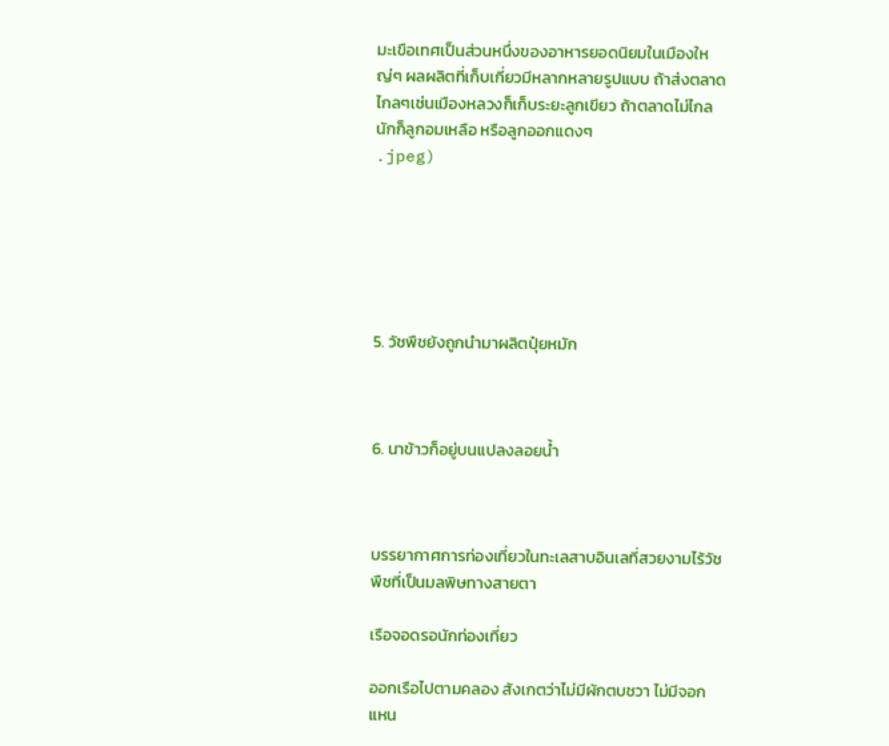มะเขือเทศเป็นส่วนหนึ่งของอาหารยอดนิยมในเมืองใหญ่ๆ ผลผลิตที่เก็บเกี่ยวมีหลากหลายรูปแบบ ถ้าส่งตลาดไกลๆเช่นเมืองหลวงก็เก็บระยะลูกเขียว ถ้าตลาดไม่ไกลนักก็ลูกอมเหลือ หรือลูกออกแดงๆ
.jpeg)






5. วัชพืชยังถูกนำมาผลิตปุ๋ยหมัก



6. นาข้าวก็อยู่บนแปลงลอยน้ำ



บรรยากาศการท่องเที่ยวในทะเลสาบอินเลที่สวยงามไร้วัชพืชที่เป็นมลพิษทางสายตา

เรือจอดรอนักท่องเที่ยว

ออกเรือไปตามคลอง สังเกตว่าไม่มีผักตบชวา ไม่มีจอกแหน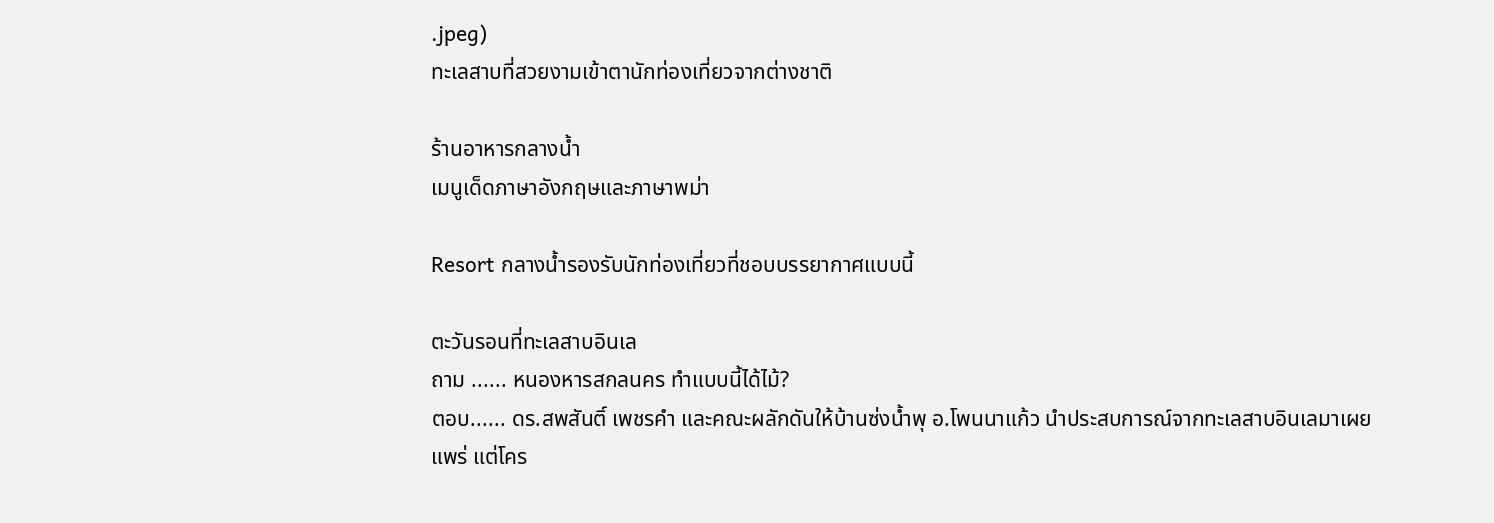.jpeg)
ทะเลสาบที่สวยงามเข้าตานักท่องเที่ยวจากต่างชาติ

ร้านอาหารกลางน้ำ
เมนูเด็ดภาษาอังกฤษและภาษาพม่า

Resort กลางน้ำรองรับนักท่องเที่ยวที่ชอบบรรยากาศแบบนี้

ตะวันรอนที่ทะเลสาบอินเล
ถาม ...... หนองหารสกลนคร ทำแบบนี้ได้ไม้?
ตอบ...... ดร.สพสันติ์ เพชรคำ และคณะผลักดันให้บ้านซ่งน้ำพุ อ.โพนนาแก้ว นำประสบการณ์จากทะเลสาบอินเลมาเผยแพร่ แต่โคร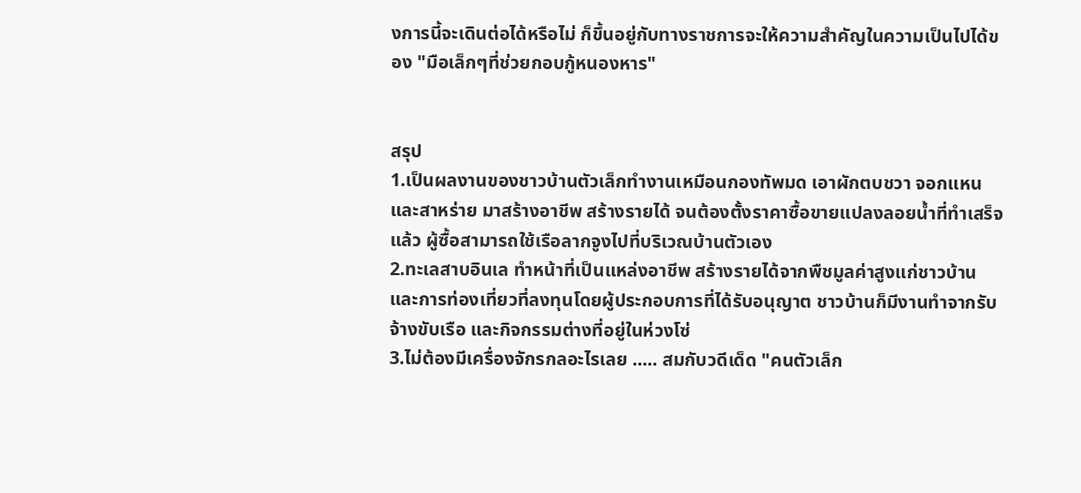งการนี้จะเดินต่อได้หรือไม่ ก็ขึ้นอยู่กับทางราชการจะให้ความสำคัญในความเป็นไปได้ของ "มือเล็กๆที่ช่วยกอบกู้หนองหาร"


สรุป
1.เป็นผลงานของชาวบ้านตัวเล็กทำงานเหมือนกองทัพมด เอาผักตบชวา จอกแหน และสาหร่าย มาสร้างอาชีพ สร้างรายได้ จนต้องตั้งราคาซื้อขายแปลงลอยน้ำที่ทำเสร็จแล้ว ผู้ซื้อสามารถใช้เรือลากจูงไปที่บริเวณบ้านตัวเอง
2.ทะเลสาบอินเล ทำหน้าที่เป็นแหล่งอาชีพ สร้างรายได้จากพืชมูลค่าสูงแก่ชาวบ้าน และการท่องเที่ยวที่ลงทุนโดยผู้ประกอบการที่ได้รับอนุญาต ชาวบ้านก็มีงานทำจากรับจ้างขับเรือ และกิจกรรมต่างที่อยู่ในห่วงโซ่
3.ไม่ต้องมีเครื่องจักรกลอะไรเลย ..... สมกับวดีเด็ด "คนตัวเล็ก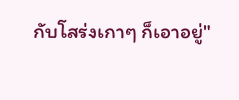กับโสร่งเกาๆ ก็เอาอยู่"